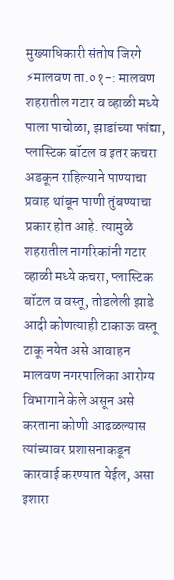मुख्याधिकारी संतोष जिरगे
⚡मालवण ता.०१-: मालवण शहरातील गटार व व्हाळी मध्ये पाला पाचोळा, झाडांच्या फांद्या, प्लास्टिक बॉटल व इतर कचरा अडकून राहिल्याने पाण्याचा प्रवाह थांबून पाणी तुंबण्याचा प्रकार होत आहे. त्यामुळे शहरातील नागरिकांनी गटार व्हाळी मध्ये कचरा, प्लास्टिक बॉटल व वस्तू, तोडलेली झाडे आदी कोणत्याही टाकाऊ वस्तू टाकू नयेत असे आवाहन मालवण नगरपालिका आरोग्य विभागाने केले असून असे करताना कोणी आढळल्यास त्यांच्यावर प्रशासनाकडून कारवाई करण्यात येईल, असा इशारा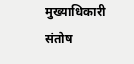मुख्याधिकारी संतोष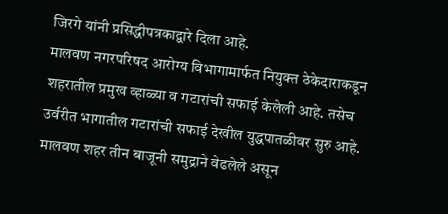जिरगे यांनी प्रसिद्धीपत्रकाद्वारे दिला आहे.
मालवण नगरपरिषद आरोग्य विभागामार्फत नियुक्त ठेकेदाराकडून शहरातील प्रमुख व्हाळ्या व गटारांची सफाई केलेली आहे. तसेच उर्वरीत भागातील गटारांची सफाई देखील युद्धपातळीवर सुरु आहे. मालवण शहर तीन बाजूनी समुद्राने वेढलेले असून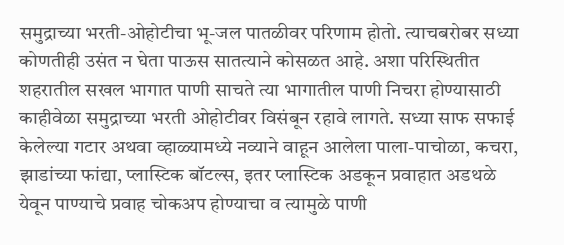समुद्राच्या भरती-ओहोटीचा भू-जल पातळीवर परिणाम होतो. त्याचबरोबर सध्या कोणतीही उसंत न घेता पाऊस सातत्याने कोसळत आहे. अशा परिस्थितीत शहरातील सखल भागात पाणी साचते त्या भागातील पाणी निचरा होण्यासाठी काहीवेळा समुद्राच्या भरती ओहोटीवर विसंबून रहावे लागते. सध्या साफ सफाई केलेल्या गटार अथवा व्हाळ्यामध्ये नव्याने वाहून आलेला पाला-पाचोळा, कचरा, झाडांच्या फांद्या, प्लास्टिक बॉटल्स, इतर प्लास्टिक अडकून प्रवाहात अडथळे येवून पाण्याचे प्रवाह चोकअप होण्याचा व त्यामुळे पाणी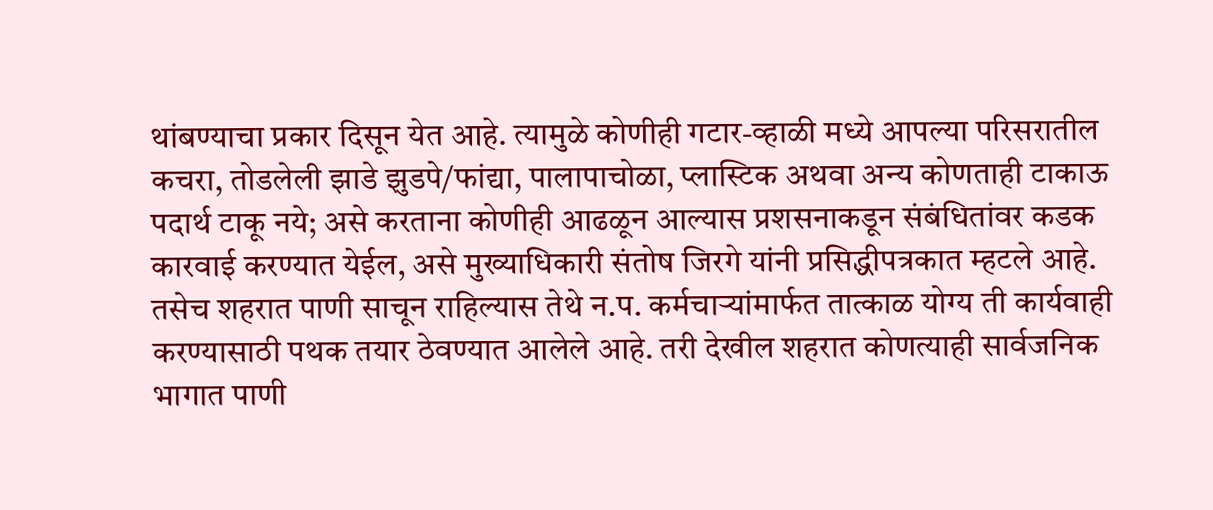थांबण्याचा प्रकार दिसून येत आहे. त्यामुळे कोणीही गटार-व्हाळी मध्ये आपल्या परिसरातील कचरा, तोडलेली झाडे झुडपे/फांद्या, पालापाचोळा, प्लास्टिक अथवा अन्य कोणताही टाकाऊ पदार्थ टाकू नये; असे करताना कोणीही आढळून आल्यास प्रशसनाकडून संबंधितांवर कडक कारवाई करण्यात येईल, असे मुख्याधिकारी संतोष जिरगे यांनी प्रसिद्धीपत्रकात म्हटले आहे.
तसेच शहरात पाणी साचून राहिल्यास तेथे न.प. कर्मचाऱ्यांमार्फत तात्काळ योग्य ती कार्यवाही करण्यासाठी पथक तयार ठेवण्यात आलेले आहे. तरी देखील शहरात कोणत्याही सार्वजनिक भागात पाणी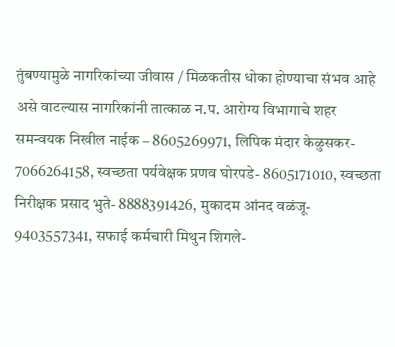तुंबण्यामुळे नागरिकांच्या जीवास / मिळकतीस धोका होण्याचा संभव आहे असे वाटल्यास नागरिकांनी तात्काळ न.प. आरोग्य विभागाचे शहर समन्वयक निखील नाईक – 8605269971, लिपिक मंदार केळुसकर- 7066264158, स्वच्छता पर्यवेक्षक प्रणव घोरपडे- 8605171010, स्वच्छता निरीक्षक प्रसाद भुते- 8888391426, मुकादम आंनद वळंजू- 9403557341, सफाई कर्मचारी मिथुन शिगले-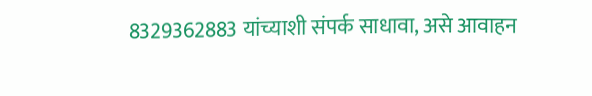8329362883 यांच्याशी संपर्क साधावा, असे आवाहन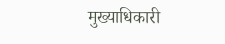मुख्याधिकारी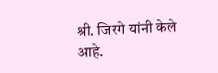श्री. जिरगे यांनी केले आहे.